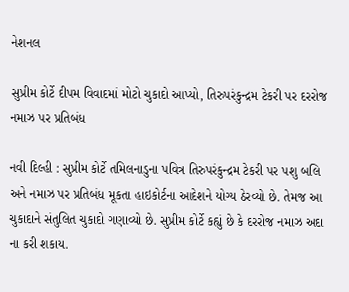નેશનલ

સુપ્રીમ કોર્ટે દીપમ વિવાદમાં મોટો ચુકાદો આપ્યો, તિરુપરંકુન્દ્રમ ટેકરી પર દરરોજ નમાઝ પર પ્રતિબંધ

નવી દિલ્હી : સુપ્રીમ કોર્ટે તમિલનાડુના પવિત્ર તિરુપરંકુન્દ્રમ ટેકરી પર પશુ બલિ અને નમાઝ પર પ્રતિબંધ મૂકતા હાઇકોર્ટના આદેશને યોગ્ય ઠેરવ્યો છે. તેમજ આ ચુકાદાને સંતુલિત ચુકાદો ગણાવ્યો છે. સુપ્રીમ કોર્ટે કહ્યું છે કે દરરોજ નમાઝ અદા ના કરી શકાય.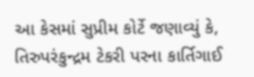આ કેસમાં સુપ્રીમ કોર્ટે જણાવ્યું કે, તિરુપરંકુન્દ્રમ ટેકરી પરના કાર્તિગાઈ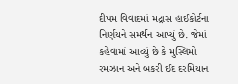દીપમ વિવાદમાં મદ્રાસ હાઈકોર્ટના નિર્ણયને સમર્થન આપ્યું છે. જેમાં કહેવામાં આવ્યું છે કે મુસ્લિમો રમઝાન અને બકરી ઈદ દરમિયાન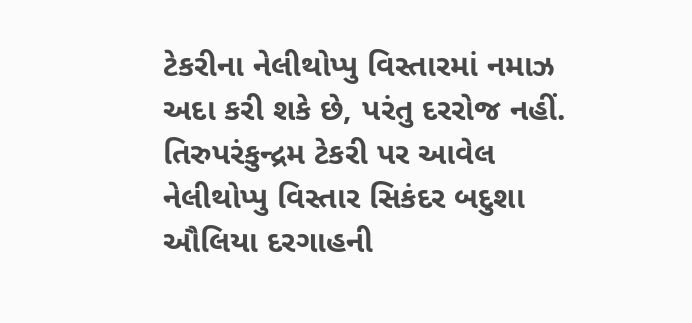ટેકરીના નેલીથોપ્પુ વિસ્તારમાં નમાઝ અદા કરી શકે છે, પરંતુ દરરોજ નહીં. તિરુપરંકુન્દ્રમ ટેકરી પર આવેલ નેલીથોપ્પુ વિસ્તાર સિકંદર બદુશા ઔલિયા દરગાહની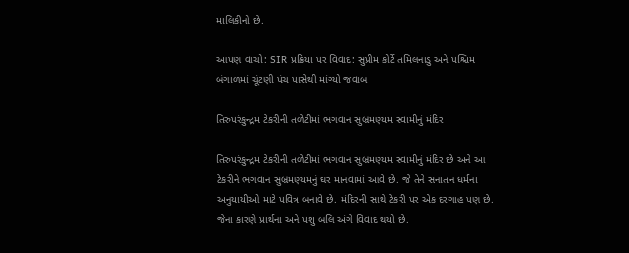માલિકીનો છે.

આપણ વાચો: SIR પ્રક્રિયા પર વિવાદ: સુપ્રીમ કોર્ટે તમિલનાડુ અને પશ્ચિમ બંગાળમાં ચૂંટણી પંચ પાસેથી માંગ્યો જવાબ

તિરુપરંકુન્દ્રમ ટેકરીની તળેટીમાં ભગવાન સુબ્રમણ્યમ સ્વામીનું મંદિર

તિરુપરંકુન્દ્રમ ટેકરીની તળેટીમાં ભગવાન સુબ્રમણ્યમ સ્વામીનું મંદિર છે અને આ ટેકરીને ભગવાન સુબ્રમણ્યમનું ઘર માનવામાં આવે છે. જે તેને સનાતન ધર્મના અનુયાયીઓ માટે પવિત્ર બનાવે છે. મંદિરની સાથે ટેકરી પર એક દરગાહ પણ છે. જેના કારણે પ્રાર્થના અને પશુ બલિ અંગે વિવાદ થયો છે.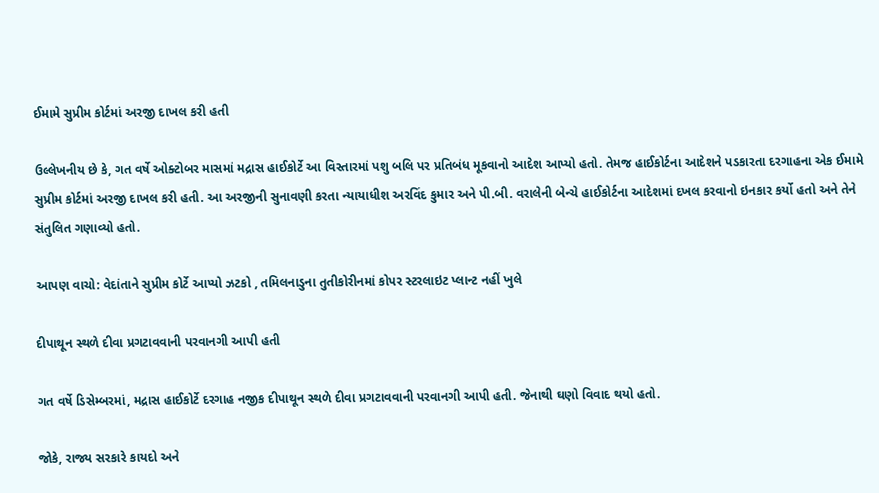ઈમામે સુપ્રીમ કોર્ટમાં અરજી દાખલ કરી હતી

ઉલ્લેખનીય છે કે, ગત વર્ષે ઓક્ટોબર માસમાં મદ્રાસ હાઈકોર્ટે આ વિસ્તારમાં પશુ બલિ પર પ્રતિબંધ મૂકવાનો આદેશ આપ્યો હતો. તેમજ હાઈકોર્ટના આદેશને પડકારતા દરગાહના એક ઈમામે સુપ્રીમ કોર્ટમાં અરજી દાખલ કરી હતી. આ અરજીની સુનાવણી કરતા ન્યાયાધીશ અરવિંદ કુમાર અને પી.બી. વરાલેની બેન્ચે હાઈકોર્ટના આદેશમાં દખલ કરવાનો ઇનકાર કર્યો હતો અને તેને સંતુલિત ગણાવ્યો હતો.

આપણ વાચો: વેદાંતાને સુપ્રીમ કોર્ટે આપ્યો ઝટકો , તમિલનાડુના તુતીકોરીનમાં કોપર સ્ટરલાઇટ પ્લાન્ટ નહીં ખુલે

દીપાથૂન સ્થળે દીવા પ્રગટાવવાની પરવાનગી આપી હતી

ગત વર્ષે ડિસેમ્બરમાં, મદ્રાસ હાઈકોર્ટે દરગાહ નજીક દીપાથૂન સ્થળે દીવા પ્રગટાવવાની પરવાનગી આપી હતી. જેનાથી ઘણો વિવાદ થયો હતો.

જોકે, રાજ્ય સરકારે કાયદો અને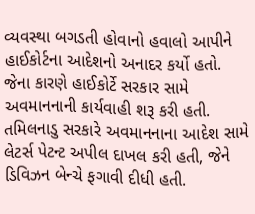વ્યવસ્થા બગડતી હોવાનો હવાલો આપીને હાઈકોર્ટના આદેશનો અનાદર કર્યો હતો. જેના કારણે હાઈકોર્ટે સરકાર સામે અવમાનનાની કાર્યવાહી શરૂ કરી હતી. તમિલનાડુ સરકારે અવમાનનાના આદેશ સામે લેટર્સ પેટન્ટ અપીલ દાખલ કરી હતી, જેને ડિવિઝન બેન્ચે ફગાવી દીધી હતી.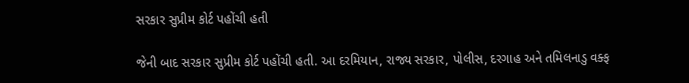સરકાર સુપ્રીમ કોર્ટ પહોંચી હતી

જેની બાદ સરકાર સુપ્રીમ કોર્ટ પહોંચી હતી. આ દરમિયાન, રાજ્ય સરકાર, પોલીસ, દરગાહ અને તમિલનાડુ વક્ફ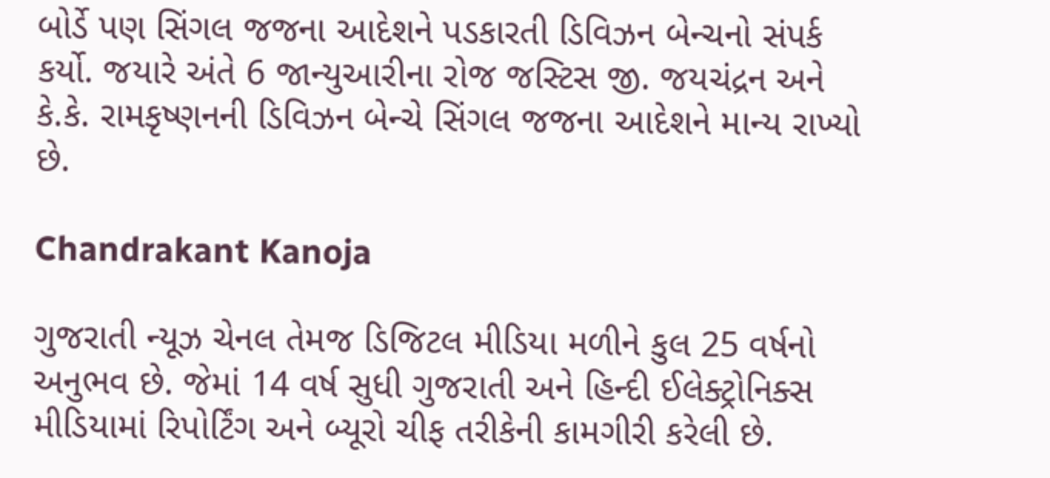બોર્ડે પણ સિંગલ જજના આદેશને પડકારતી ડિવિઝન બેન્ચનો સંપર્ક કર્યો. જયારે અંતે 6 જાન્યુઆરીના રોજ જસ્ટિસ જી. જયચંદ્રન અને કે.કે. રામકૃષ્ણનની ડિવિઝન બેન્ચે સિંગલ જજના આદેશને માન્ય રાખ્યો છે.

Chandrakant Kanoja

ગુજરાતી ન્યૂઝ ચેનલ તેમજ ડિજિટલ મીડિયા મળીને કુલ 25 વર્ષનો અનુભવ છે. જેમાં 14 વર્ષ સુધી ગુજરાતી અને હિન્દી ઈલેક્ટ્રોનિક્સ મીડિયામાં રિપોર્ટિંગ અને બ્યૂરો ચીફ તરીકેની કામગીરી કરેલી છે.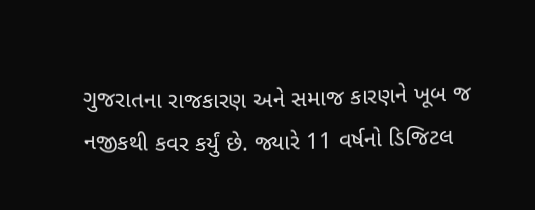ગુજરાતના રાજકારણ અને સમાજ કારણને ખૂબ જ નજીકથી કવર કર્યું છે. જ્યારે 11 વર્ષનો ડિજિટલ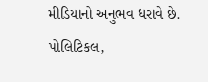મીડિયાનો અનુભવ ધરાવે છે. પોલિટિકલ,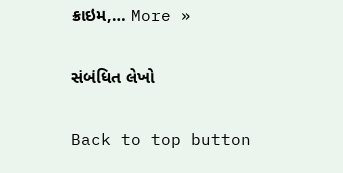ક્રાઇમ,… More »

સંબંધિત લેખો

Back to top button